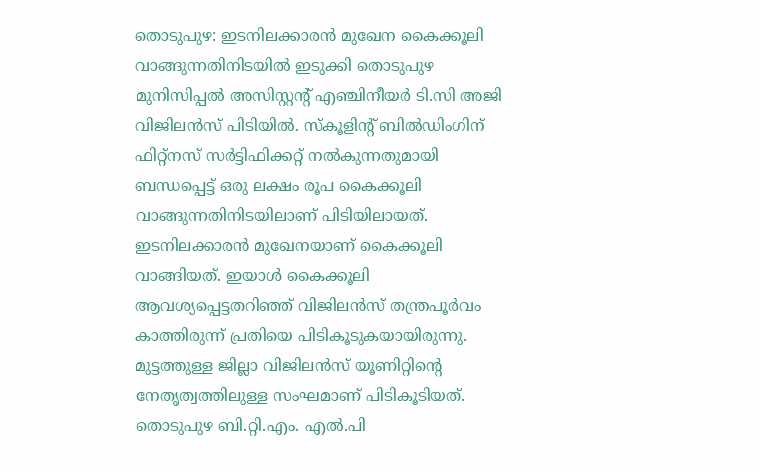തൊടുപുഴ: ഇടനിലക്കാരൻ മുഖേന കൈക്കൂലി വാങ്ങുന്നതിനിടയിൽ ഇടുക്കി തൊടുപുഴ മുനിസിപ്പൽ അസിസ്റ്റന്റ് എഞ്ചിനീയർ ടി.സി അജി വിജിലൻസ് പിടിയിൽ. സ്കൂളിന്റ് ബിൽഡിംഗിന് ഫിറ്റ്നസ് സർട്ടിഫിക്കറ്റ് നൽകുന്നതുമായി ബന്ധപ്പെട്ട് ഒരു ലക്ഷം രൂപ കൈക്കൂലി വാങ്ങുന്നതിനിടയിലാണ് പിടിയിലായത്. ഇടനിലക്കാരൻ മുഖേനയാണ് കൈക്കൂലി വാങ്ങിയത്. ഇയാൾ കൈക്കൂലി ആവശ്യപ്പെട്ടതറിഞ്ഞ് വിജിലൻസ് തന്ത്രപൂർവം കാത്തിരുന്ന് പ്രതിയെ പിടികൂടുകയായിരുന്നു.
മുട്ടത്തുള്ള ജില്ലാ വിജിലൻസ് യൂണിറ്റിന്റെ നേതൃത്വത്തിലുള്ള സംഘമാണ് പിടികൂടിയത്. തൊടുപുഴ ബി.റ്റി.എം. എൽ.പി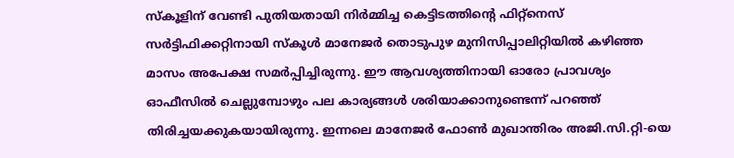സ്കൂളിന് വേണ്ടി പുതിയതായി നിർമ്മിച്ച കെട്ടിടത്തിന്റെ ഫിറ്റ്നെസ് സർട്ടിഫിക്കറ്റിനായി സ്കൂൾ മാനേജർ തൊടുപുഴ മുനിസിപ്പാലിറ്റിയിൽ കഴിഞ്ഞ മാസം അപേക്ഷ സമർപ്പിച്ചിരുന്നു. ഈ ആവശ്യത്തിനായി ഓരോ പ്രാവശ്യം ഓഫീസിൽ ചെല്ലുമ്പോഴും പല കാര്യങ്ങൾ ശരിയാക്കാനുണ്ടെന്ന് പറഞ്ഞ് തിരിച്ചയക്കുകയായിരുന്നു. ഇന്നലെ മാനേജർ ഫോൺ മുഖാന്തിരം അജി.സി.റ്റി-യെ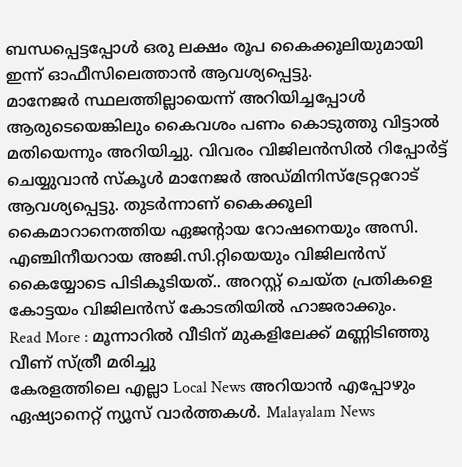ബന്ധപ്പെട്ടപ്പോൾ ഒരു ലക്ഷം രൂപ കൈക്കൂലിയുമായി ഇന്ന് ഓഫീസിലെത്താൻ ആവശ്യപ്പെട്ടു.
മാനേജർ സ്ഥലത്തില്ലായെന്ന് അറിയിച്ചപ്പോൾ ആരുടെയെങ്കിലും കൈവശം പണം കൊടുത്തു വിട്ടാൽ മതിയെന്നും അറിയിച്ചു. വിവരം വിജിലൻസിൽ റിപ്പോർട്ട് ചെയ്യുവാൻ സ്കൂൾ മാനേജർ അഡ്മിനിസ്ട്രേറ്ററോട് ആവശ്യപ്പെട്ടു. തുടർന്നാണ് കൈക്കൂലി കൈമാറാനെത്തിയ ഏജന്റായ റോഷനെയും അസി. എഞ്ചിനീയറായ അജി.സി.റ്റിയെയും വിജിലൻസ് കൈയ്യോടെ പിടികൂടിയത്.. അറസ്റ്റ് ചെയ്ത പ്രതികളെ കോട്ടയം വിജിലൻസ് കോടതിയിൽ ഹാജരാക്കും.
Read More : മൂന്നാറിൽ വീടിന് മുകളിലേക്ക് മണ്ണിടിഞ്ഞു വീണ് സ്ത്രീ മരിച്ചു
കേരളത്തിലെ എല്ലാ Local News അറിയാൻ എപ്പോഴും ഏഷ്യാനെറ്റ് ന്യൂസ് വാർത്തകൾ. Malayalam News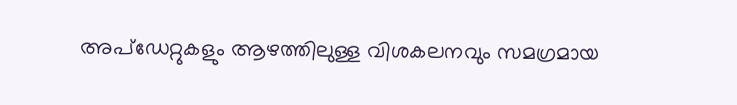അപ്ഡേറ്റുകളും ആഴത്തിലുള്ള വിശകലനവും സമഗ്രമായ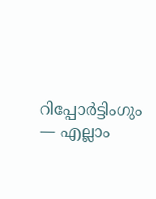റിപ്പോർട്ടിംഗും — എല്ലാം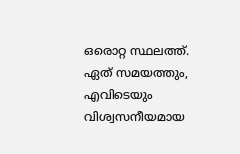ഒരൊറ്റ സ്ഥലത്ത്. ഏത് സമയത്തും, എവിടെയും വിശ്വസനീയമായ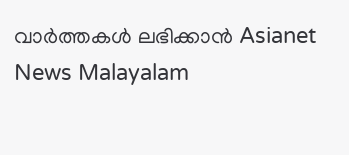വാർത്തകൾ ലഭിക്കാൻ Asianet News Malayalam